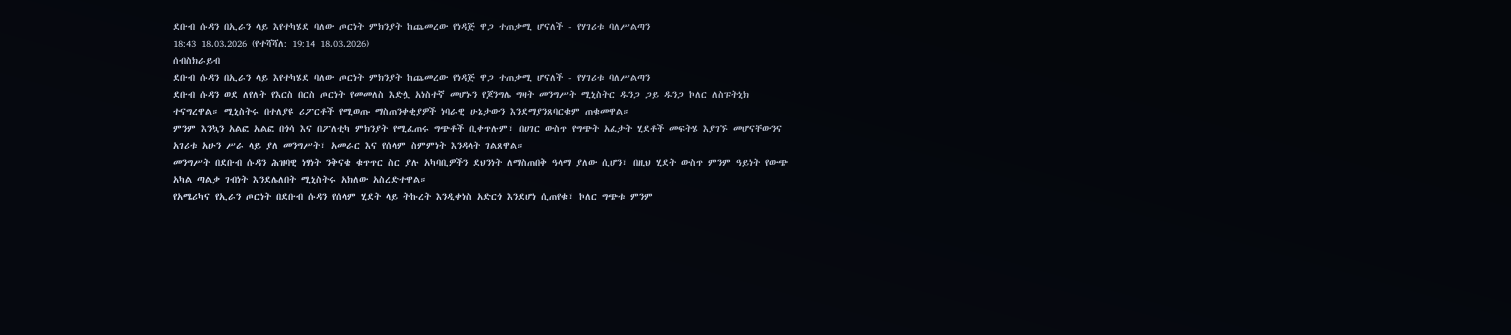ደቡብ ሱዳን በኢራን ላይ እየተካሄደ ባለው ጦርነት ምክንያት ከጨመረው የነዳጅ ዋጋ ተጠቃሚ ሆናለች - የሃገሪቱ ባለሥልጣን
18:43 18.03.2026 (የተሻሻለ: 19:14 18.03.2026)
ሰብስክራይብ
ደቡብ ሱዳን በኢራን ላይ እየተካሄደ ባለው ጦርነት ምክንያት ከጨመረው የነዳጅ ዋጋ ተጠቃሚ ሆናለች - የሃገሪቱ ባለሥልጣን
ደቡብ ሱዳን ወደ ለየለት የእርስ በርስ ጦርነት የመመለስ እድሏ አነስተኛ መሆኑን የጆንግሌ ግዛት መንግሥት ሚኒስትር ዱንጋ ጋይ ዱንጋ ኮለር ለስፑትኒክ ተናግረዋል። ሚኒስትሩ በተለያዩ ሪፖርቶች የሚወጡ ማስጠንቀቂያዎች ነባራዊ ሁኔታውን እንደማያንጸባርቁም ጠቁመዋል።
ምንም እንኳን አልፎ አልፎ በጎሳ እና በፖለቲካ ምክንያት የሚፈጠሩ ግጭቶች ቢቀጥሉም፣ በሀገር ውስጥ የግጭት አፈታት ሂደቶች መፍትሄ እያገኙ መሆናቸውንና አገሪቱ አሁን ሥራ ላይ ያለ መንግሥት፣ አመራር እና የሰላም ስምምነት እንዳላት ገልጸዋል።
መንግሥት በደቡብ ሱዳን ሕዝባዊ ነፃነት ንቅናቄ ቁጥጥር ስር ያሉ አካባቢዎችን ደህንነት ለማስጠበቅ ዓላማ ያለው ሲሆን፣ በዚህ ሂደት ውስጥ ምንም ዓይነት የውጭ አካል ጣልቃ ገብነት እንደሌለበት ሚኒስትሩ አክለው አስረድተዋል።
የአሜሪካና የኢራን ጦርነት በደቡብ ሱዳን የሰላም ሂደት ላይ ትኩረት እንዲቀነስ አድርጎ እንደሆነ ሲጠየቁ፣ ኮለር ግጭቱ ምንም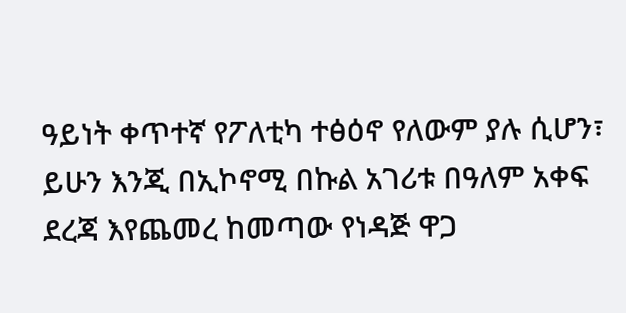ዓይነት ቀጥተኛ የፖለቲካ ተፅዕኖ የለውም ያሉ ሲሆን፣ ይሁን እንጂ በኢኮኖሚ በኩል አገሪቱ በዓለም አቀፍ ደረጃ እየጨመረ ከመጣው የነዳጅ ዋጋ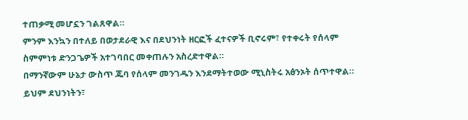ተጠቃሚ መሆኗን ገልጸዋል።
ምንም እንኳን በተለይ በወታደራዊ እና በደህንነት ዘርፎች ፈተናዎች ቢኖሩም፣ የተቀሩት የሰላም ስምምነቱ ድንጋጌዎች አተገባበር መቀጠሉን አስረድተዋል።
በማንኛውም ሁኔታ ውስጥ ጁባ የሰላም መንገዱን እንደማትተወው ሚኒስትሩ አፅንኦት ሰጥተዋል። ይህም ደህንነትን፣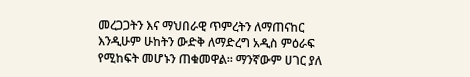መረጋጋትን እና ማህበራዊ ጥምረትን ለማጠናከር እንዲሁም ሁከትን ውድቅ ለማድረግ አዲስ ምዕራፍ የሚከፍት መሆኑን ጠቁመዋል። ማንኛውም ሀገር ያለ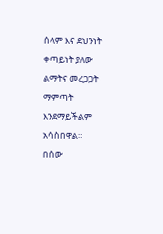ሰላም እና ደህንነት ቀጣይነት ያለው ልማትና መረጋጋት ማምጣት እንደማይችልም አሳስበዋል።
በሰው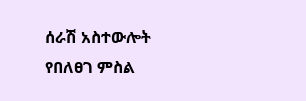ሰራሽ አስተውሎት የበለፀገ ምስል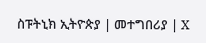ስፑትኒክ ኢትዮጵያ | መተግበሪያ | X